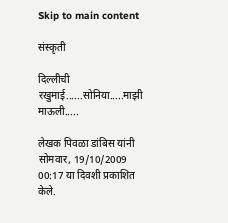Skip to main content

संस्कृती

दिल्लीची रखुमाई......सोनिया.....माझी माऊली.....

लेखक पिवळा डांबिस यांनी सोमवार, 19/10/2009 00:17 या दिवशी प्रकाशित केले.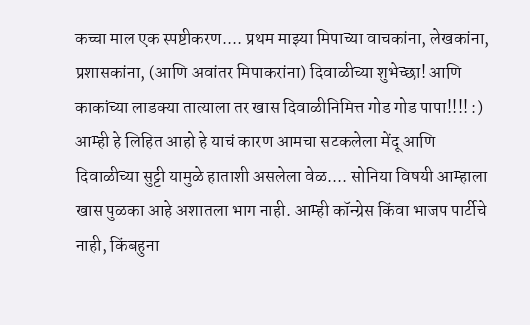कच्चा माल एक स्पष्टीकरण.... प्रथम माझ्या मिपाच्या वाचकांना, लेखकांना, प्रशासकांना, (आणि अवांतर मिपाकरांना) दिवाळीच्या शुभेच्छा! आणि काकांच्या लाडक्या तात्याला तर खास दिवाळीनिमित्त गोड गोड पापा!!!! :) आम्ही हे लिहित आहो हे याचं कारण आमचा सटकलेला मेंदू आणि दिवाळीच्या सुट्टी यामुळे हाताशी असलेला वेळ.... सोनिया विषयी आम्हाला खास पुळका आहे अशातला भाग नाही. आम्ही कॉन्ग्रेस किंवा भाजप पार्टीचे नाही, किंबहुना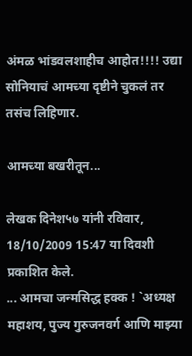अंमळ भांडवलशाहीच आहोत!!!! उद्या सोनियाचं आमच्या दृष्टीने चुकलं तर तसंच लिहिणार.

आमच्या बखरीतून...

लेखक दिनेश५७ यांनी रविवार, 18/10/2009 15:47 या दिवशी प्रकाशित केले.
... आमचा जन्मसिद्ध हक्क ! `अध्यक्ष महाशय, पुज्य गुरुजनवर्ग आणि माझ्या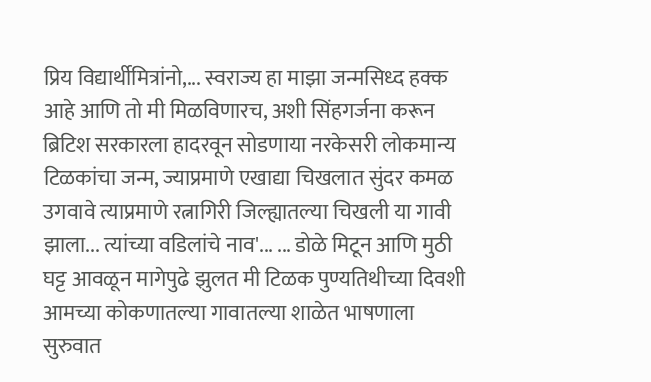प्रिय विद्यार्थीमित्रांनो,... स्वराज्य हा माझा जन्मसिध्द हक्क आहे आणि तो मी मिळविणारच, अशी सिंहगर्जना करून ब्रिटिश सरकारला हादरवून सोडणाया नरकेसरी लोकमान्य टिळकांचा जन्म, ज्याप्रमाणे एखाद्या चिखलात सुंदर कमळ उगवावे त्याप्रमाणे रत्नागिरी जिल्ह्यातल्या चिखली या गावी झाला... त्यांच्या वडिलांचे नाव'... ... डोळे मिटून आणि मुठी घट्ट आवळून मागेपुढे झुलत मी टिळक पुण्यतिथीच्या दिवशी आमच्या कोकणातल्या गावातल्या शाळेत भाषणाला सुरुवात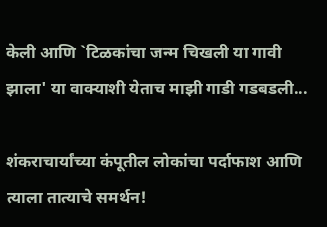केली आणि `टिळकांचा जन्म चिखली या गावी झाला' या वाक्याशी येताच माझी गाडी गडबडली...

शंकराचार्यांच्या कंपूतील लोकांचा पर्दाफाश आणि त्याला तात्याचे समर्थन!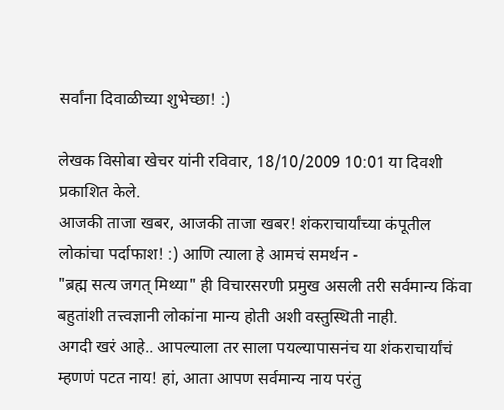सर्वांना दिवाळीच्या शुभेच्छा! :)

लेखक विसोबा खेचर यांनी रविवार, 18/10/2009 10:01 या दिवशी प्रकाशित केले.
आजकी ताजा खबर, आजकी ताजा खबर! शंकराचार्यांच्या कंपूतील लोकांचा पर्दाफाश! :) आणि त्याला हे आमचं समर्थन -
"ब्रह्म सत्य जगत् मिथ्या" ही विचारसरणी प्रमुख असली तरी सर्वमान्य किंवा बहुतांशी तत्त्वज्ञानी लोकांना मान्य होती अशी वस्तुस्थिती नाही.
अगदी खरं आहे.. आपल्याला तर साला पयल्यापासनंच या शंकराचार्यांचं म्हणणं पटत नाय! हां, आता आपण सर्वमान्य नाय परंतु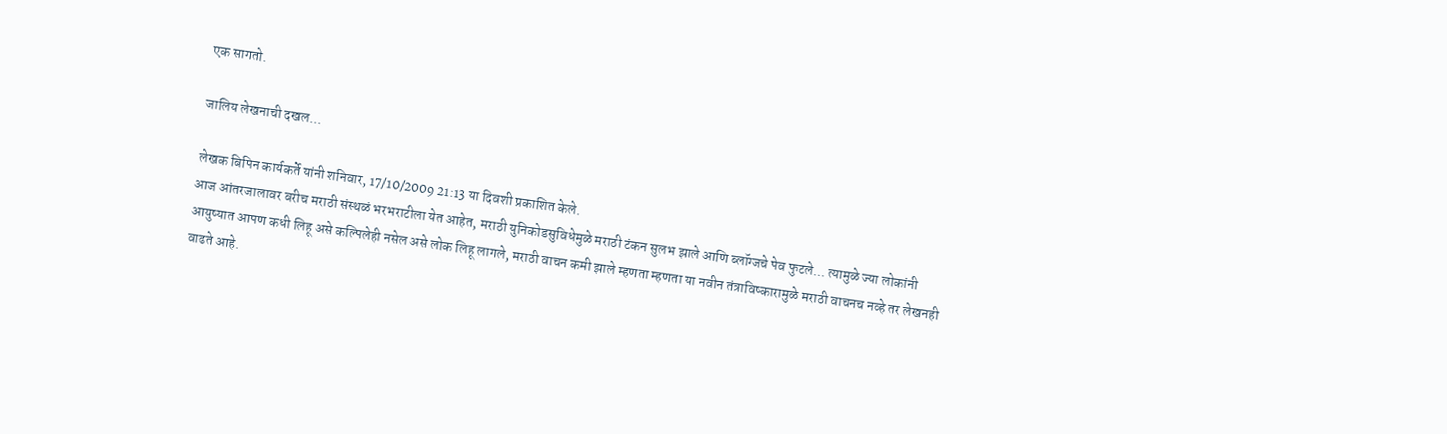एक सागतो.

जालिय लेखनाची दखल...

लेखक बिपिन कार्यकर्ते यांनी शनिवार, 17/10/2009 21:13 या दिवशी प्रकाशित केले.
आज आंतरजालावर बरीच मराठी संस्थळं भरभराटीला येत आहेत, मराठी युनिकोडसुविधेमुळे मराठी टंकन सुलभ झाले आणि ब्लॉग्जचे पेव फुटले... त्यामुळे ज्या लोकांनी आयुष्यात आपण कधी लिहू असे कल्पिलेही नसेल असे लोक लिहू लागले, मराठी वाचन कमी झाले म्हणता म्हणता या नवीन तंत्राविष्कारामुळे मराठी वाचनच नव्हे तर लेखनही वाढते आहे.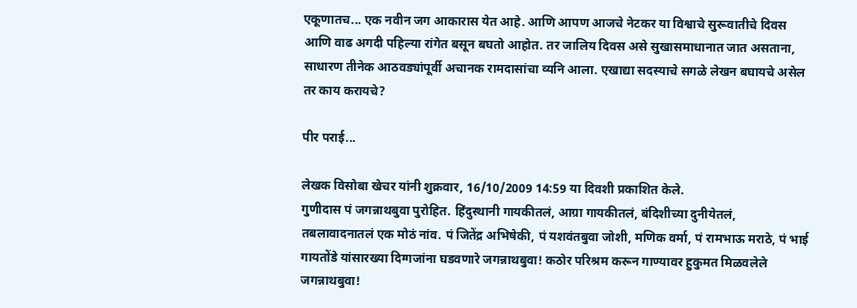एकूणातच... एक नवीन जग आकारास येत आहे. आणि आपण आजचे नेटकर या विश्वाचे सुरूवातीचे दिवस आणि वाढ अगदी पहिल्या रांगेत बसून बघतो आहोत. तर जालिय दिवस असे सुखासमाधानात जात असताना, साधारण तीनेक आठवड्यांपूर्वी अचानक रामदासांचा व्यनि आला. एखाद्या सदस्याचे सगळे लेखन बघायचे असेल तर काय करायचे?

पीर पराई...

लेखक विसोबा खेचर यांनी शुक्रवार, 16/10/2009 14:59 या दिवशी प्रकाशित केले.
गुणीदास पं जगन्नाथबुवा पुरोहित. हिंदुस्थानी गायकीतलं, आग्रा गायकीतलं, बंदिशीच्या दुनीयेतलं, तबलावादनातलं एक मोठं नांव. पं जितेंद्र अभिषेकी, पं यशवंतबुवा जोशी, मणिक वर्मा, पं रामभाऊ मराठे, पं भाई गायतोंडे यांसारख्या दिग्गजांना घडवणारे जगन्नाथबुवा! कठोर परिश्रम करून गाण्यावर हुकुमत मिळवलेले जगन्नाथबुवा!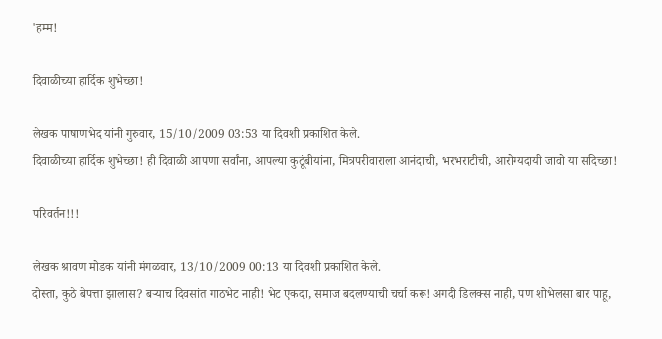'हम्म!

दिवाळीच्या हार्दिक शुभेच्छा!

लेखक पाषाणभेद यांनी गुरुवार, 15/10/2009 03:53 या दिवशी प्रकाशित केले.
दिवाळीच्या हार्दिक शुभेच्छा! ही दिवाळी आपणा सर्वांना, आपल्या कुटूंबीयांना, मित्रपरीवाराला आनंदाची, भरभराटीची, आरोग्यदायी जावो या सदिच्छा!

परिवर्तन!!!

लेखक श्रावण मोडक यांनी मंगळवार, 13/10/2009 00:13 या दिवशी प्रकाशित केले.
दोस्ता, कुठे बेपत्ता झालास? बऱ्याच दिवसांत गाठभेट नाही! भेट एकदा, समाज बदलण्याची चर्चा करू! अगदी डिलक्स नाही, पण शोभेलसा बार पाहू,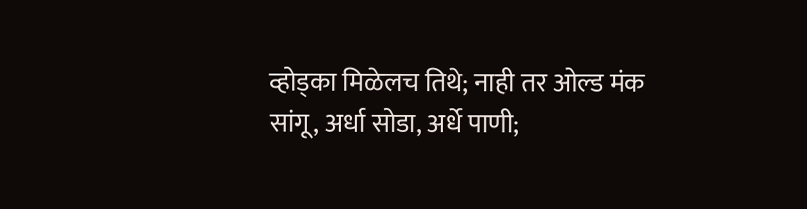व्होड्का मिळेलच तिथे; नाही तर ओल्ड मंक सांगू, अर्धा सोडा, अर्धे पाणी;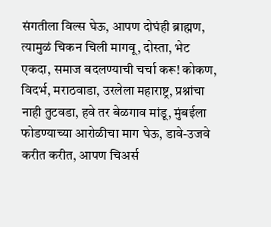संगतीला विल्स घेऊ, आपण दोघंही ब्राह्मण, त्यामुळं चिकन चिली मागवू, दोस्ता, भेट एकदा, समाज बदलण्याची चर्चा करू! कोकण, विदर्भ, मराठवाडा, उरलेला महाराष्ट्र, प्रश्नांचा नाही तुटवडा, हवे तर बेळगाव मांडू, मुंबईला फोडण्याच्या आरोळीचा माग घेऊ, डावे-उजवे करीत करीत, आपण चिअर्स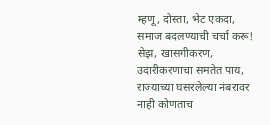म्हणू, दोस्ता, भेट एकदा, समाज बदलण्याची चर्चा करू! सेझ, खासगीकरण, उदारीकरणाचा समतेत पाय, राज्याच्या घसरलेल्या नंबरावर नाही कोणताच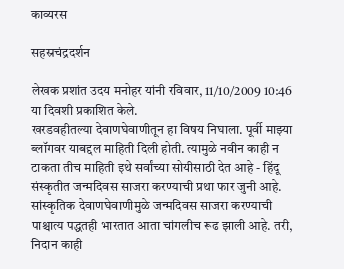काव्यरस

सहस्रचंद्रदर्शन

लेखक प्रशांत उदय मनोहर यांनी रविवार, 11/10/2009 10:46 या दिवशी प्रकाशित केले.
खरडवहीतल्या देवाणघेवाणीतून हा विषय निघाला. पूर्वी माझ्या ब्लॉगवर याबद्दल माहिती दिली होती. त्यामुळे नवीन काही न टाकता तीच माहिती इथे सर्वांच्या सोयीसाठी देत आहे - हिंदू संस्कृतीत जन्मदिवस साजरा करण्याची प्रथा फार जुनी आहे. सांस्कृतिक देवाणघेवाणीमुळे जन्मदिवस साजरा करण्याची पाश्चात्य पद्धतही भारतात आता चांगलीच रूढ झाली आहे. तरी, निदान काही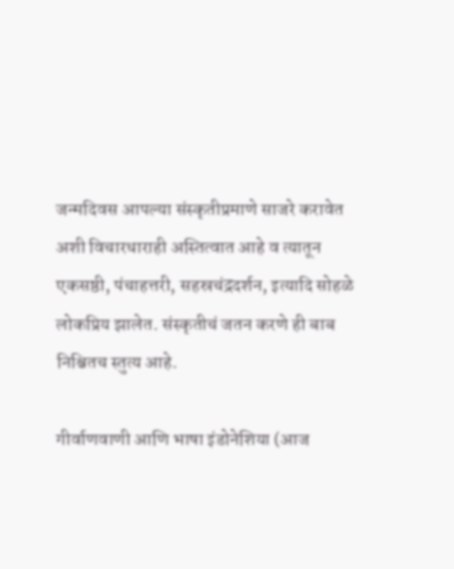जन्मदिवस आपल्या संस्कृतीप्रमाणे साजरे करावेत अशी विचारधाराही अस्तित्वात आहे व त्यातून एकसष्ठी, पंचाहत्तरी, सहस्रचंद्रदर्शन, इत्यादि सोहळे लोकप्रिय झालेत. संस्कृतीचं जतन करणे ही बाब निश्चितच स्तुत्य आहे.

गीर्वाणवाणी आणि भाषा इंडोनेशिया (आज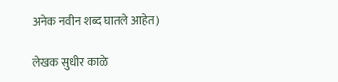अनेक नवीन शब्द घातले आहेत)

लेखक सुधीर काळे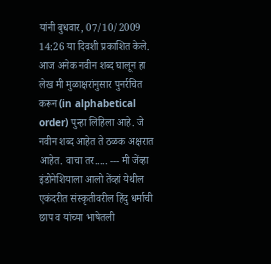यांनी बुधवार, 07/10/2009 14:26 या दिवशी प्रकाशित केले.
आज अनेक नवीन शब्द घालून हा लेख मी मुळाक्षरांनुसार पुनर्रचित करून (in alphabetical order) पुन्हा लिहिला आहे. जे नवीन शब्द आहेत ते ठळक अक्षरात आहेत. वाचा तर..... --- मी जेंव्हा इंडोनेशियाला आलो तेंव्हां येथील एकंदरीत संस्कृतीवरील हिंदु धर्माची छाप व यांच्या भाषेतली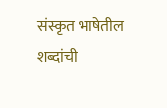संस्कृत भाषेतील शब्दांची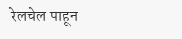रेलचेल पाहून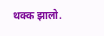थक्क झालो.